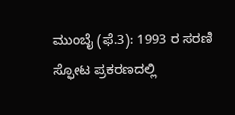ಮುಂಬೈ (ಫೆ.3): 1993 ರ ಸರಣಿ ಸ್ಫೋಟ ಪ್ರಕರಣದಲ್ಲಿ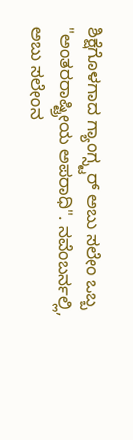ಶಿಕ್ಷೆಗೊಳಗಾದ ಗ್ಯಾಂಗ್ಸ್ಟರ್ ಅಬು ಸಲೇಂ ಒಬ್ಬ "ಅಂತರರಾಷ್ಟ್ರೀಯ ಅಪರಾಧಿ". ನವೆಂಬರ್ನಲ್ಲಿ, ಅಬು ಸಲೇಂನ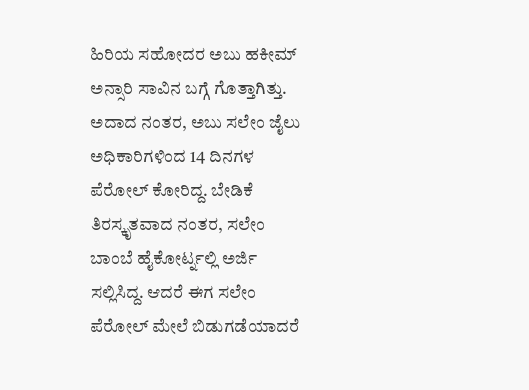ಹಿರಿಯ ಸಹೋದರ ಅಬು ಹಕೀಮ್ ಅನ್ಸಾರಿ ಸಾವಿನ ಬಗ್ಗೆ ಗೊತ್ತಾಗಿತ್ತು. ಅದಾದ ನಂತರ, ಅಬು ಸಲೇಂ ಜೈಲು ಅಧಿಕಾರಿಗಳಿಂದ 14 ದಿನಗಳ ಪೆರೋಲ್ ಕೋರಿದ್ದ. ಬೇಡಿಕೆ ತಿರಸ್ಕೃತವಾದ ನಂತರ, ಸಲೇಂ ಬಾಂಬೆ ಹೈಕೋರ್ಟ್ನಲ್ಲಿ ಅರ್ಜಿ ಸಲ್ಲಿಸಿದ್ದ. ಆದರೆ ಈಗ ಸಲೇಂ ಪೆರೋಲ್ ಮೇಲೆ ಬಿಡುಗಡೆಯಾದರೆ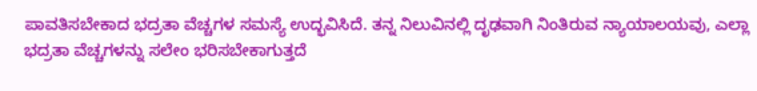ಪಾವತಿಸಬೇಕಾದ ಭದ್ರತಾ ವೆಚ್ಚಗಳ ಸಮಸ್ಯೆ ಉದ್ಭವಿಸಿದೆ. ತನ್ನ ನಿಲುವಿನಲ್ಲಿ ದೃಢವಾಗಿ ನಿಂತಿರುವ ನ್ಯಾಯಾಲಯವು, ಎಲ್ಲಾ ಭದ್ರತಾ ವೆಚ್ಚಗಳನ್ನು ಸಲೇಂ ಭರಿಸಬೇಕಾಗುತ್ತದೆ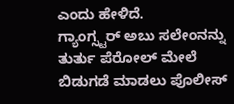ಎಂದು ಹೇಳಿದೆ.
ಗ್ಯಾಂಗ್ಸ್ಟರ್ ಅಬು ಸಲೇಂನನ್ನು ತುರ್ತು ಪೆರೋಲ್ ಮೇಲೆ ಬಿಡುಗಡೆ ಮಾಡಲು ಪೊಲೀಸ್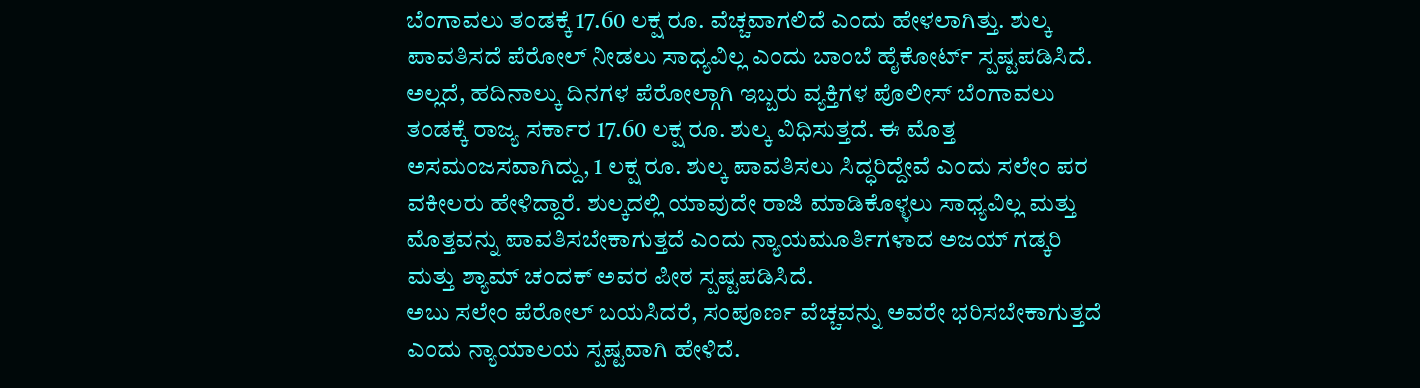ಬೆಂಗಾವಲು ತಂಡಕ್ಕೆ 17.60 ಲಕ್ಷ ರೂ. ವೆಚ್ಚವಾಗಲಿದೆ ಎಂದು ಹೇಳಲಾಗಿತ್ತು. ಶುಲ್ಕ ಪಾವತಿಸದೆ ಪೆರೋಲ್ ನೀಡಲು ಸಾಧ್ಯವಿಲ್ಲ ಎಂದು ಬಾಂಬೆ ಹೈಕೋರ್ಟ್ ಸ್ಪಷ್ಟಪಡಿಸಿದೆ. ಅಲ್ಲದೆ, ಹದಿನಾಲ್ಕು ದಿನಗಳ ಪೆರೋಲ್ಗಾಗಿ ಇಬ್ಬರು ವ್ಯಕ್ತಿಗಳ ಪೊಲೀಸ್ ಬೆಂಗಾವಲು ತಂಡಕ್ಕೆ ರಾಜ್ಯ ಸರ್ಕಾರ 17.60 ಲಕ್ಷ ರೂ. ಶುಲ್ಕ ವಿಧಿಸುತ್ತದೆ. ಈ ಮೊತ್ತ ಅಸಮಂಜಸವಾಗಿದ್ದು, 1 ಲಕ್ಷ ರೂ. ಶುಲ್ಕ ಪಾವತಿಸಲು ಸಿದ್ಧರಿದ್ದೇವೆ ಎಂದು ಸಲೇಂ ಪರ ವಕೀಲರು ಹೇಳಿದ್ದಾರೆ. ಶುಲ್ಕದಲ್ಲಿ ಯಾವುದೇ ರಾಜಿ ಮಾಡಿಕೊಳ್ಳಲು ಸಾಧ್ಯವಿಲ್ಲ ಮತ್ತು ಮೊತ್ತವನ್ನು ಪಾವತಿಸಬೇಕಾಗುತ್ತದೆ ಎಂದು ನ್ಯಾಯಮೂರ್ತಿಗಳಾದ ಅಜಯ್ ಗಡ್ಕರಿ ಮತ್ತು ಶ್ಯಾಮ್ ಚಂದಕ್ ಅವರ ಪೀಠ ಸ್ಪಷ್ಟಪಡಿಸಿದೆ.
ಅಬು ಸಲೇಂ ಪೆರೋಲ್ ಬಯಸಿದರೆ, ಸಂಪೂರ್ಣ ವೆಚ್ಚವನ್ನು ಅವರೇ ಭರಿಸಬೇಕಾಗುತ್ತದೆ ಎಂದು ನ್ಯಾಯಾಲಯ ಸ್ಪಷ್ಟವಾಗಿ ಹೇಳಿದೆ.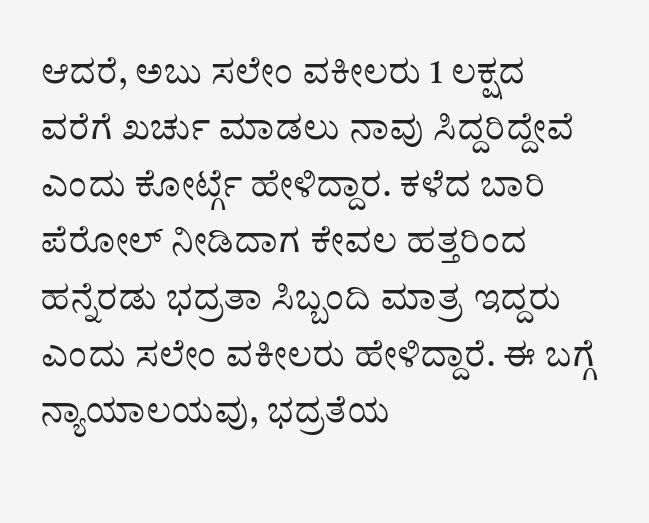ಆದರೆ, ಅಬು ಸಲೇಂ ವಕೀಲರು 1 ಲಕ್ಷದ ವರೆಗೆ ಖರ್ಚು ಮಾಡಲು ನಾವು ಸಿದ್ದರಿದ್ದೇವೆ ಎಂದು ಕೋರ್ಟ್ಗೆ ಹೇಳಿದ್ದಾರ. ಕಳೆದ ಬಾರಿ ಪೆರೋಲ್ ನೀಡಿದಾಗ ಕೇವಲ ಹತ್ತರಿಂದ ಹನ್ನೆರಡು ಭದ್ರತಾ ಸಿಬ್ಬಂದಿ ಮಾತ್ರ ಇದ್ದರು ಎಂದು ಸಲೇಂ ವಕೀಲರು ಹೇಳಿದ್ದಾರೆ. ಈ ಬಗ್ಗೆ ನ್ಯಾಯಾಲಯವು, ಭದ್ರತೆಯ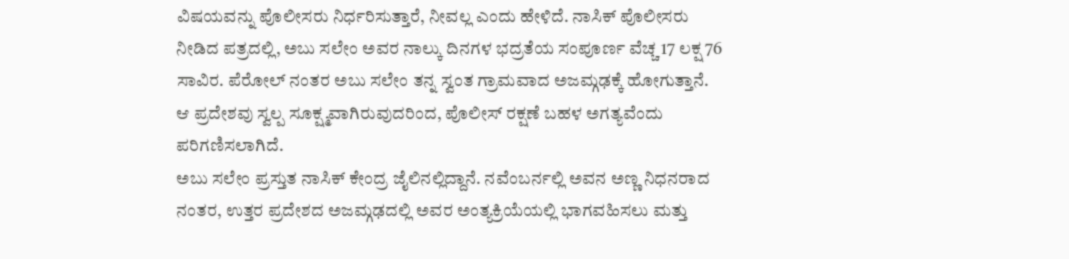ವಿಷಯವನ್ನು ಪೊಲೀಸರು ನಿರ್ಧರಿಸುತ್ತಾರೆ, ನೀವಲ್ಲ ಎಂದು ಹೇಳಿದೆ. ನಾಸಿಕ್ ಪೊಲೀಸರು ನೀಡಿದ ಪತ್ರದಲ್ಲಿ, ಅಬು ಸಲೇಂ ಅವರ ನಾಲ್ಕು ದಿನಗಳ ಭದ್ರತೆಯ ಸಂಪೂರ್ಣ ವೆಚ್ಚ 17 ಲಕ್ಷ 76 ಸಾವಿರ. ಪೆರೋಲ್ ನಂತರ ಅಬು ಸಲೇಂ ತನ್ನ ಸ್ವಂತ ಗ್ರಾಮವಾದ ಅಜಮ್ಗಢಕ್ಕೆ ಹೋಗುತ್ತಾನೆ. ಆ ಪ್ರದೇಶವು ಸ್ವಲ್ಪ ಸೂಕ್ಷ್ಮವಾಗಿರುವುದರಿಂದ, ಪೊಲೀಸ್ ರಕ್ಷಣೆ ಬಹಳ ಅಗತ್ಯವೆಂದು ಪರಿಗಣಿಸಲಾಗಿದೆ.
ಅಬು ಸಲೇಂ ಪ್ರಸ್ತುತ ನಾಸಿಕ್ ಕೇಂದ್ರ ಜೈಲಿನಲ್ಲಿದ್ದಾನೆ. ನವೆಂಬರ್ನಲ್ಲಿ ಅವನ ಅಣ್ಣ ನಿಧನರಾದ ನಂತರ, ಉತ್ತರ ಪ್ರದೇಶದ ಅಜಮ್ಗಢದಲ್ಲಿ ಅವರ ಅಂತ್ಯಕ್ರಿಯೆಯಲ್ಲಿ ಭಾಗವಹಿಸಲು ಮತ್ತು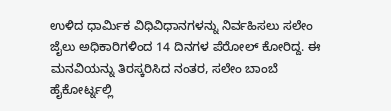ಉಳಿದ ಧಾರ್ಮಿಕ ವಿಧಿವಿಧಾನಗಳನ್ನು ನಿರ್ವಹಿಸಲು ಸಲೇಂ ಜೈಲು ಅಧಿಕಾರಿಗಳಿಂದ 14 ದಿನಗಳ ಪೆರೋಲ್ ಕೋರಿದ್ದ. ಈ ಮನವಿಯನ್ನು ತಿರಸ್ಕರಿಸಿದ ನಂತರ, ಸಲೇಂ ಬಾಂಬೆ ಹೈಕೋರ್ಟ್ನಲ್ಲಿ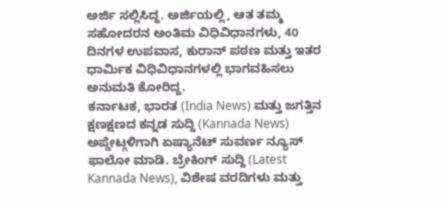ಅರ್ಜಿ ಸಲ್ಲಿಸಿದ್ದ. ಅರ್ಜಿಯಲ್ಲಿ, ಆತ ತಮ್ಮ ಸಹೋದರನ ಅಂತಿಮ ವಿಧಿವಿಧಾನಗಳು, 40 ದಿನಗಳ ಉಪವಾಸ, ಕುರಾನ್ ಪಠಣ ಮತ್ತು ಇತರ ಧಾರ್ಮಿಕ ವಿಧಿವಿಧಾನಗಳಲ್ಲಿ ಭಾಗವಹಿಸಲು ಅನುಮತಿ ಕೋರಿದ್ದ.
ಕರ್ನಾಟಕ, ಭಾರತ (India News) ಮತ್ತು ಜಗತ್ತಿನ ಕ್ಷಣಕ್ಷಣದ ಕನ್ನಡ ಸುದ್ದಿ (Kannada News) ಅಪ್ಡೇಟ್ಗಳಿಗಾಗಿ ಏಷ್ಯಾನೆಟ್ ಸುವರ್ಣ ನ್ಯೂಸ್ ಫಾಲೋ ಮಾಡಿ. ಬ್ರೇಕಿಂಗ್ ಸುದ್ದಿ (Latest Kannada News), ವಿಶೇಷ ವರದಿಗಳು ಮತ್ತು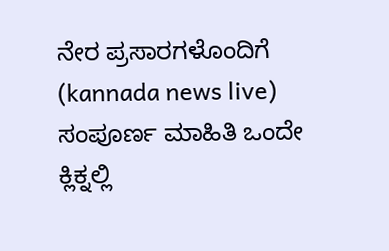ನೇರ ಪ್ರಸಾರಗಳೊಂದಿಗೆ (kannada news live) ಸಂಪೂರ್ಣ ಮಾಹಿತಿ ಒಂದೇ ಕ್ಲಿಕ್ನಲ್ಲಿ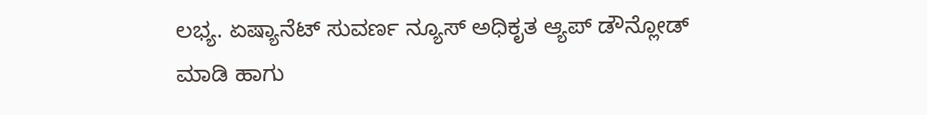ಲಭ್ಯ. ಏಷ್ಯಾನೆಟ್ ಸುವರ್ಣ ನ್ಯೂಸ್ ಅಧಿಕೃತ ಆ್ಯಪ್ ಡೌನ್ಲೋಡ್ ಮಾಡಿ ಹಾಗು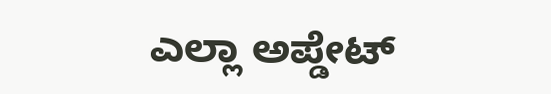ಎಲ್ಲಾ ಅಪ್ಡೇಟ್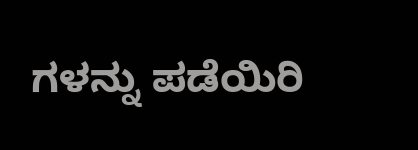ಗಳನ್ನು ಪಡೆಯಿರಿ